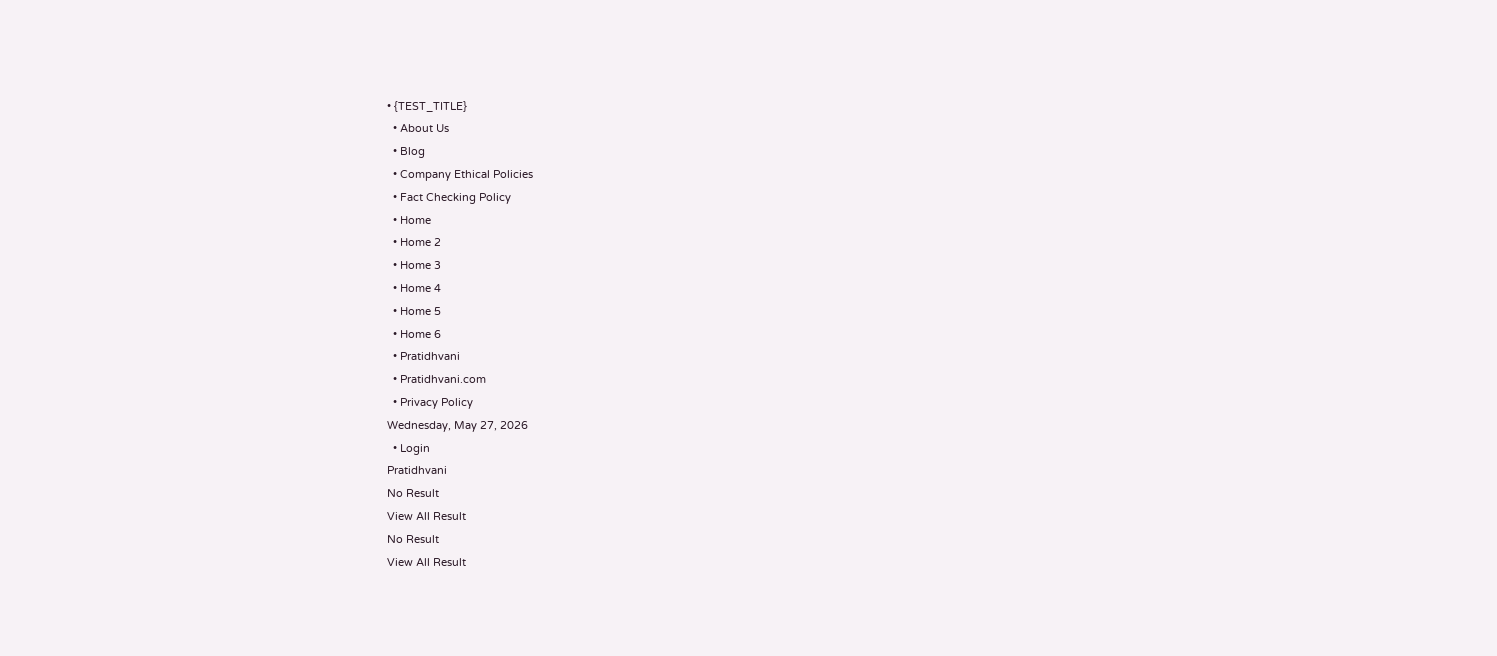• {TEST_TITLE}
  • About Us
  • Blog
  • Company Ethical Policies
  • Fact Checking Policy
  • Home
  • Home 2
  • Home 3
  • Home 4
  • Home 5
  • Home 6
  • Pratidhvani
  • Pratidhvani.com
  • Privacy Policy
Wednesday, May 27, 2026
  • Login
Pratidhvani
No Result
View All Result
No Result
View All Result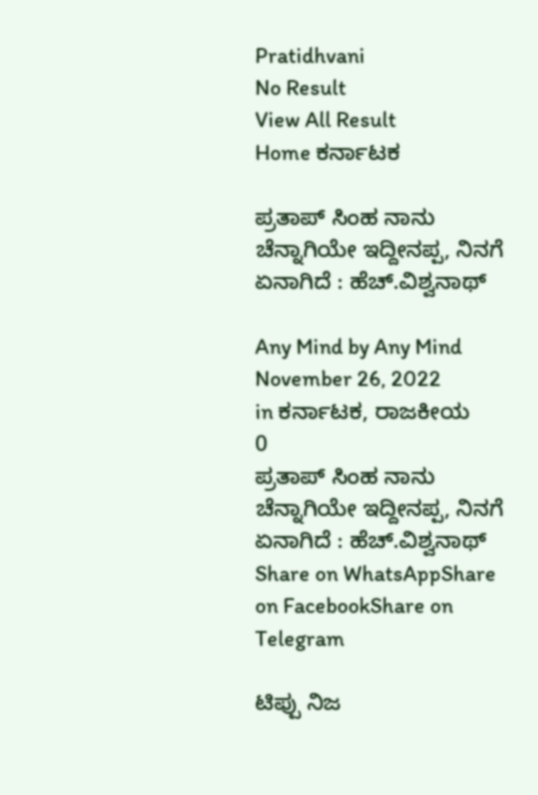Pratidhvani
No Result
View All Result
Home ಕರ್ನಾಟಕ

ಪ್ರತಾಪ್ ಸಿಂಹ ನಾನು ಚೆನ್ನಾಗಿಯೇ ಇದ್ದೀನಪ್ಪ, ನಿನಗೆ ಏನಾಗಿದೆ : ಹೆಚ್‌.ವಿಶ್ವನಾಥ್‌

Any Mind by Any Mind
November 26, 2022
in ಕರ್ನಾಟಕ, ರಾಜಕೀಯ
0
ಪ್ರತಾಪ್ ಸಿಂಹ ನಾನು ಚೆನ್ನಾಗಿಯೇ ಇದ್ದೀನಪ್ಪ, ನಿನಗೆ ಏನಾಗಿದೆ : ಹೆಚ್‌.ವಿಶ್ವನಾಥ್‌
Share on WhatsAppShare on FacebookShare on Telegram

ಟಿಪ್ಪು ನಿಜ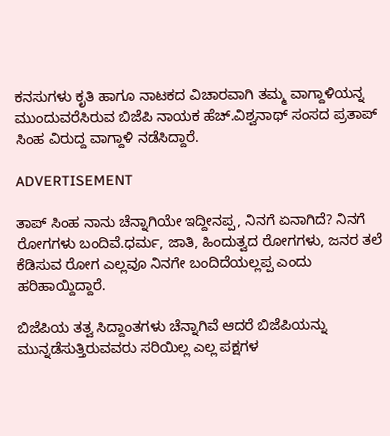ಕನಸುಗಳು ಕೃತಿ ಹಾಗೂ ನಾಟಕದ ವಿಚಾರವಾಗಿ ತಮ್ಮ ವಾಗ್ದಾಳಿಯನ್ನ ಮುಂದುವರೆಸಿರುವ ಬಿಜೆಪಿ ನಾಯಕ ಹೆಚ್‌.ವಿಶ್ವನಾಥ್‌ ಸಂಸದ ಪ್ರತಾಪ್‌ ಸಿಂಹ ವಿರುದ್ದ ವಾಗ್ದಾಳಿ ನಡೆಸಿದ್ದಾರೆ.

ADVERTISEMENT

ತಾಪ್ ಸಿಂಹ ನಾನು ಚೆನ್ನಾಗಿಯೇ ಇದ್ದೀನಪ್ಪ, ನಿನಗೆ ಏನಾಗಿದೆ? ನಿನಗೆ ರೋಗಗಳು ಬಂದಿವೆ‌.ಧರ್ಮ, ಜಾತಿ, ಹಿಂದುತ್ವದ ರೋಗಗಳು, ಜನರ ತಲೆ ಕೆಡಿಸುವ ರೋಗ ಎಲ್ಲವೂ ನಿನಗೇ ಬಂದಿದೆಯಲ್ಲಪ್ಪ ಎಂದು ಹರಿಹಾಯ್ದಿದ್ದಾರೆ.

ಬಿಜೆಪಿಯ ತತ್ವ ಸಿದ್ದಾಂತಗಳು ಚೆನ್ನಾಗಿವೆ ಆದರೆ ಬಿಜೆಪಿಯನ್ನು ಮುನ್ನಡೆಸುತ್ತಿರುವವರು ಸರಿಯಿಲ್ಲ ಎಲ್ಲ ಪಕ್ಷಗಳ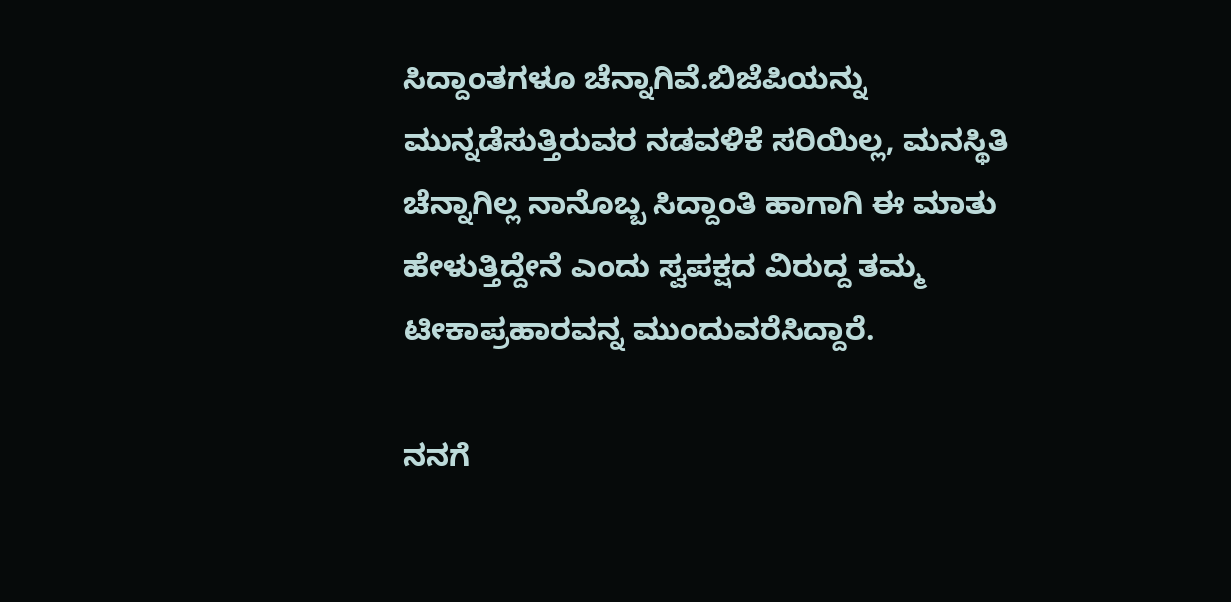ಸಿದ್ದಾಂತಗಳೂ ಚೆನ್ನಾಗಿವೆ.ಬಿಜೆಪಿಯನ್ನು ಮುನ್ನಡೆಸುತ್ತಿರುವರ ನಡವಳಿಕೆ ಸರಿಯಿಲ್ಲ, ಮನಸ್ಥಿತಿ ಚೆನ್ನಾಗಿಲ್ಲ ನಾನೊಬ್ಬ ಸಿದ್ದಾಂತಿ ಹಾಗಾಗಿ ಈ ಮಾತು ಹೇಳುತ್ತಿದ್ದೇನೆ ಎಂದು ಸ್ವಪಕ್ಷದ ವಿರುದ್ದ ತಮ್ಮ ಟೀಕಾಪ್ರಹಾರವನ್ನ ಮುಂದುವರೆಸಿದ್ದಾರೆ.

ನನಗೆ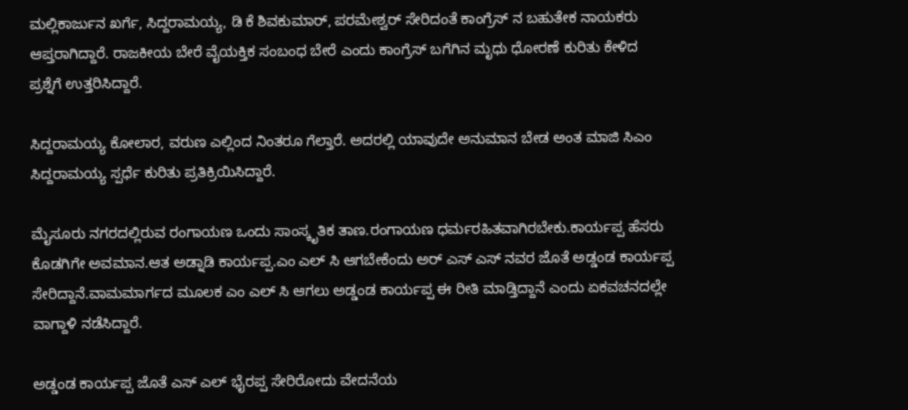ಮಲ್ಲಿಕಾರ್ಜುನ ಖರ್ಗೆ, ಸಿದ್ದರಾಮಯ್ಯ, ಡಿ ಕೆ ಶಿವಕುಮಾರ್, ಪರಮೇಶ್ವರ್ ಸೇರಿದಂತೆ ಕಾಂಗ್ರೆಸ್ ನ ಬಹುತೇಕ ನಾಯಕರು ಆಪ್ತರಾಗಿದ್ದಾರೆ. ರಾಜಕೀಯ ಬೇರೆ ವೈಯಕ್ತಿಕ ಸಂಬಂಧ ಬೇರೆ ಎಂದು ಕಾಂಗ್ರೆಸ್‌ ಬಗೆಗಿನ ಮೃಧು ಧೋರಣೆ ಕುರಿತು ಕೇಳಿದ ಪ್ರಶ್ನೆಗೆ ಉತ್ತರಿಸಿದ್ದಾರೆ.

ಸಿದ್ದರಾಮಯ್ಯ ಕೋಲಾರ, ವರುಣ ಎಲ್ಲಿಂದ ನಿಂತರೂ ಗೆಲ್ತಾರೆ. ಅದರಲ್ಲಿ ಯಾವುದೇ ಅನುಮಾನ ಬೇಡ ಅಂತ ಮಾಜಿ ಸಿಎಂ ಸಿದ್ದರಾಮಯ್ಯ ಸ್ಪರ್ಧೆ ಕುರಿತು ಪ್ರತಿಕ್ರಿಯಿಸಿದ್ದಾರೆ.

ಮೈಸೂರು ನಗರದಲ್ಲಿರುವ ರಂಗಾಯಣ ಒಂದು ಸಾಂಸ್ಕೃತಿಕ ತಾಣ.ರಂಗಾಯಣ ಧರ್ಮರಹಿತವಾಗಿರಬೇಕು.ಕಾರ್ಯಪ್ಪ ಹೆಸರು ಕೊಡಗಿಗೇ ಅವಮಾನ.ಆತ ಅಡ್ನಾಡಿ ಕಾರ್ಯಪ್ಪ.ಎಂ ಎಲ್ ಸಿ ಆಗಬೇಕೆಂದು ಅರ್ ಎಸ್ ಎಸ್ ನವರ ಜೊತೆ ಅಡ್ಡಂಡ ಕಾರ್ಯಪ್ಪ ಸೇರಿದ್ದಾನೆ.ವಾಮಮಾರ್ಗದ ಮೂಲಕ ಎಂ ಎಲ್ ಸಿ ಆಗಲು ಅಡ್ಡಂಡ ಕಾರ್ಯಪ್ಪ ಈ ರೀತಿ‌ ಮಾಡ್ತಿದ್ದಾನೆ ಎಂದು ಏಕವಚನದಲ್ಲೇ ವಾಗ್ದಾಳಿ ನಡೆಸಿದ್ದಾರೆ.

ಅಡ್ಡಂಡ ಕಾರ್ಯಪ್ಪ ಜೊತೆ ಎಸ್ ಎಲ್ ಭೈರಪ್ಪ ಸೇರಿರೋದು ವೇದನೆಯ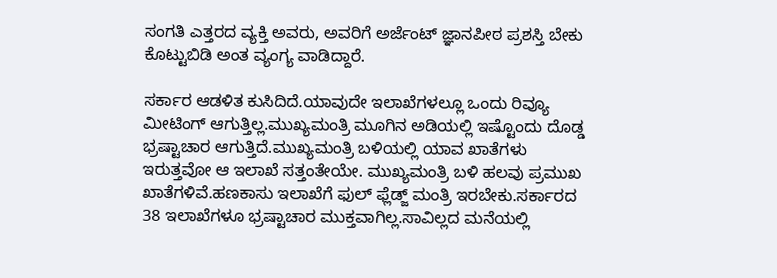ಸಂಗತಿ ಎತ್ತರದ ವ್ಯಕ್ತಿ ಅವರು, ಅವರಿಗೆ ಅರ್ಜೆಂಟ್ ಜ್ಞಾನಪೀಠ ಪ್ರಶಸ್ತಿ ಬೇಕು ಕೊಟ್ಟುಬಿಡಿ ಅಂತ ವ್ಯಂಗ್ಯ ವಾಡಿದ್ದಾರೆ.

ಸರ್ಕಾರ ಆಡಳಿತ ಕುಸಿದಿದೆ.ಯಾವುದೇ ಇಲಾಖೆಗಳಲ್ಲೂ ಒಂದು ರಿವ್ಯೂ ಮೀಟಿಂಗ್ ಆಗುತ್ತಿಲ್ಲ.ಮುಖ್ಯಮಂತ್ರಿ ಮೂಗಿನ ಅಡಿಯಲ್ಲಿ ಇಷ್ಟೊಂದು ದೊಡ್ಡ ಭ್ರಷ್ಟಾಚಾರ ಆಗುತ್ತಿದೆ.ಮುಖ್ಯಮಂತ್ರಿ ಬಳಿಯಲ್ಲಿ ಯಾವ ಖಾತೆಗಳು ಇರುತ್ತವೋ ಆ ಇಲಾಖೆ ಸತ್ತಂತೇಯೇ. ಮುಖ್ಯಮಂತ್ರಿ ಬಳಿ ಹಲವು ಪ್ರಮುಖ ಖಾತೆಗಳಿವೆ.ಹಣಕಾಸು ಇಲಾಖೆಗೆ ಫುಲ್ ಫ್ಲೆಡ್ಜ್ ಮಂತ್ರಿ ಇರಬೇಕು.ಸರ್ಕಾರದ 38 ಇಲಾಖೆಗಳೂ ಭ್ರಷ್ಟಾಚಾರ ಮುಕ್ತವಾಗಿಲ್ಲ.ಸಾವಿಲ್ಲದ ಮನೆಯಲ್ಲಿ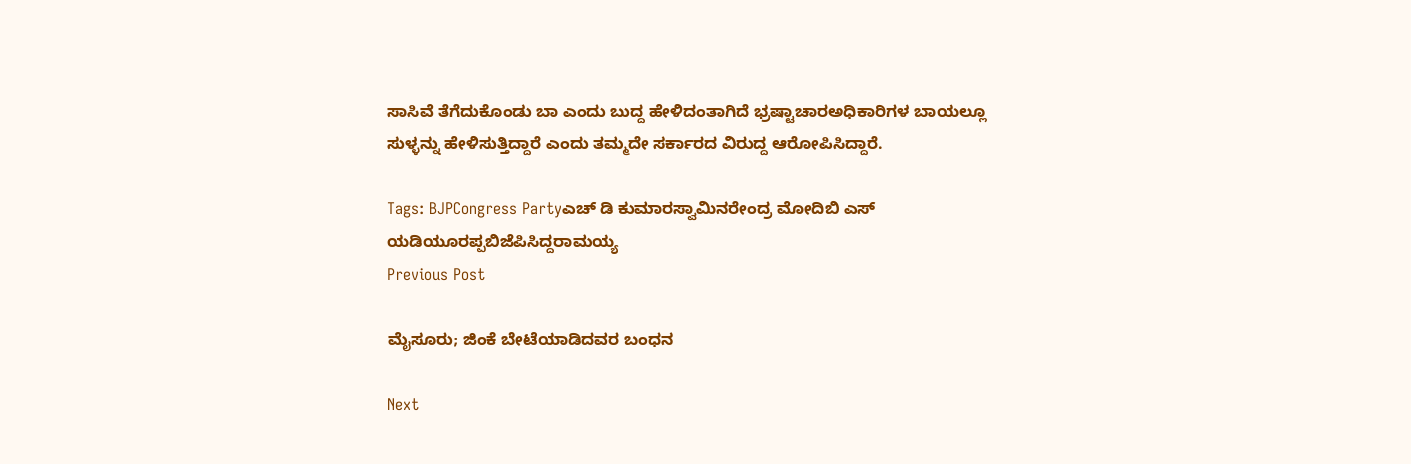ಸಾಸಿವೆ ತೆಗೆದುಕೊಂಡು ಬಾ ಎಂದು ಬುದ್ದ ಹೇಳಿದಂತಾಗಿದೆ ಭ್ರಷ್ಟಾಚಾರಅಧಿಕಾರಿಗಳ ಬಾಯಲ್ಲೂ ಸುಳ್ಳನ್ನು ಹೇಳಿಸುತ್ತಿದ್ದಾರೆ ಎಂದು ತಮ್ಮದೇ ಸರ್ಕಾರದ ವಿರುದ್ದ ಆರೋಪಿಸಿದ್ದಾರೆ.

Tags: BJPCongress Partyಎಚ್ ಡಿ ಕುಮಾರಸ್ವಾಮಿನರೇಂದ್ರ ಮೋದಿಬಿ ಎಸ್ ಯಡಿಯೂರಪ್ಪಬಿಜೆಪಿಸಿದ್ದರಾಮಯ್ಯ
Previous Post

ಮೈಸೂರು; ಜಿಂಕೆ ಬೇಟೆಯಾಡಿದವರ ಬಂಧನ

Next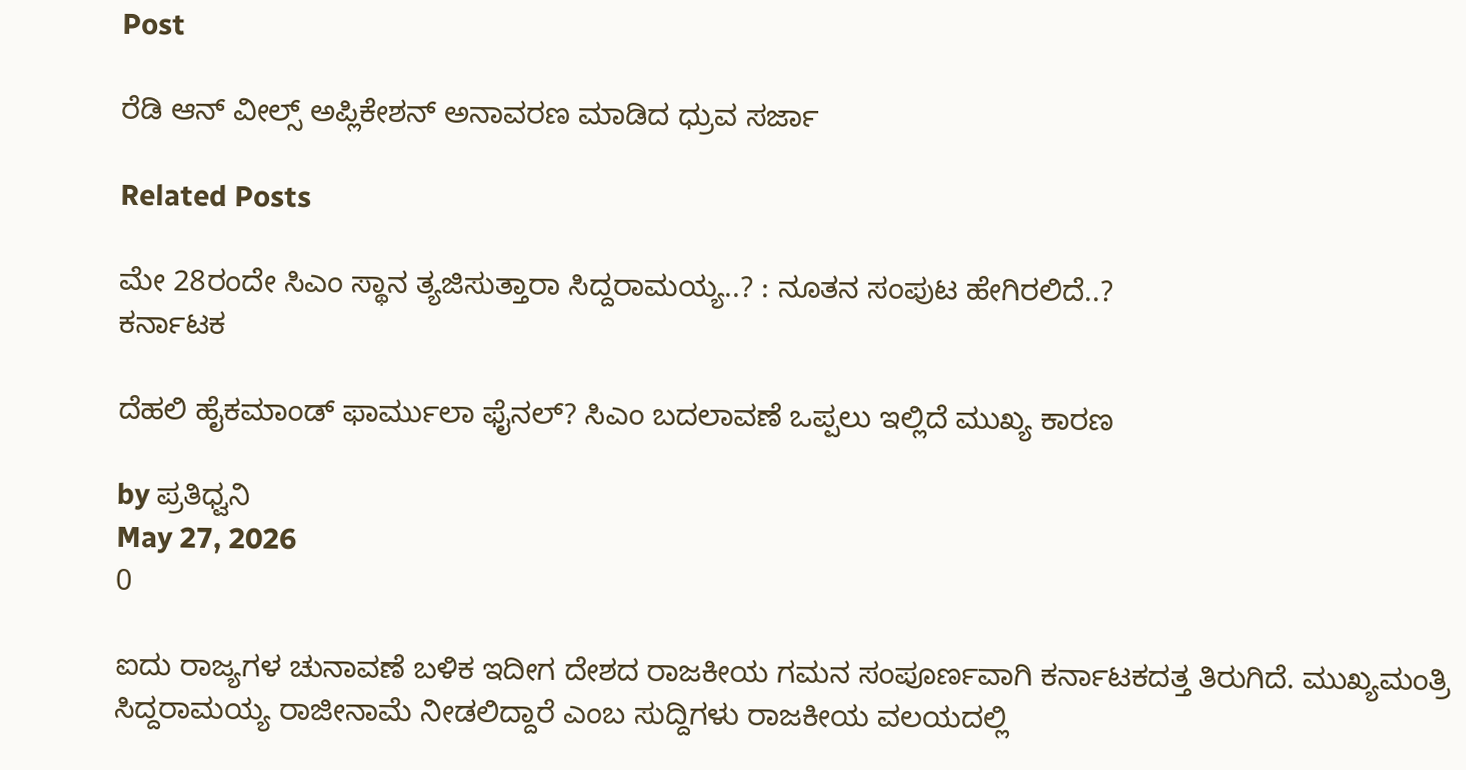Post

ರೆಡಿ ಆನ್ ವೀಲ್ಸ್ ಅಪ್ಲಿಕೇಶನ್‌ ಅನಾವರಣ ಮಾಡಿದ ಧ್ರುವ ಸರ್ಜಾ

Related Posts

ಮೇ 28ರಂದೇ ಸಿಎಂ ಸ್ಥಾನ ತ್ಯಜಿಸುತ್ತಾರಾ ಸಿದ್ದರಾಮಯ್ಯ..? : ನೂತನ ಸಂಪುಟ ಹೇಗಿರಲಿದೆ..?
ಕರ್ನಾಟಕ

ದೆಹಲಿ ಹೈಕಮಾಂಡ್ ಫಾರ್ಮುಲಾ ಫೈನಲ್? ಸಿಎಂ ಬದಲಾವಣೆ ಒಪ್ಪಲು ಇಲ್ಲಿದೆ ಮುಖ್ಯ ಕಾರಣ

by ಪ್ರತಿಧ್ವನಿ
May 27, 2026
0

ಐದು ರಾಜ್ಯಗಳ ಚುನಾವಣೆ ಬಳಿಕ ಇದೀಗ ದೇಶದ ರಾಜಕೀಯ ಗಮನ ಸಂಪೂರ್ಣವಾಗಿ ಕರ್ನಾಟಕದತ್ತ ತಿರುಗಿದೆ. ಮುಖ್ಯಮಂತ್ರಿ ಸಿದ್ದರಾಮಯ್ಯ ರಾಜೀನಾಮೆ ನೀಡಲಿದ್ದಾರೆ ಎಂಬ ಸುದ್ದಿಗಳು ರಾಜಕೀಯ ವಲಯದಲ್ಲಿ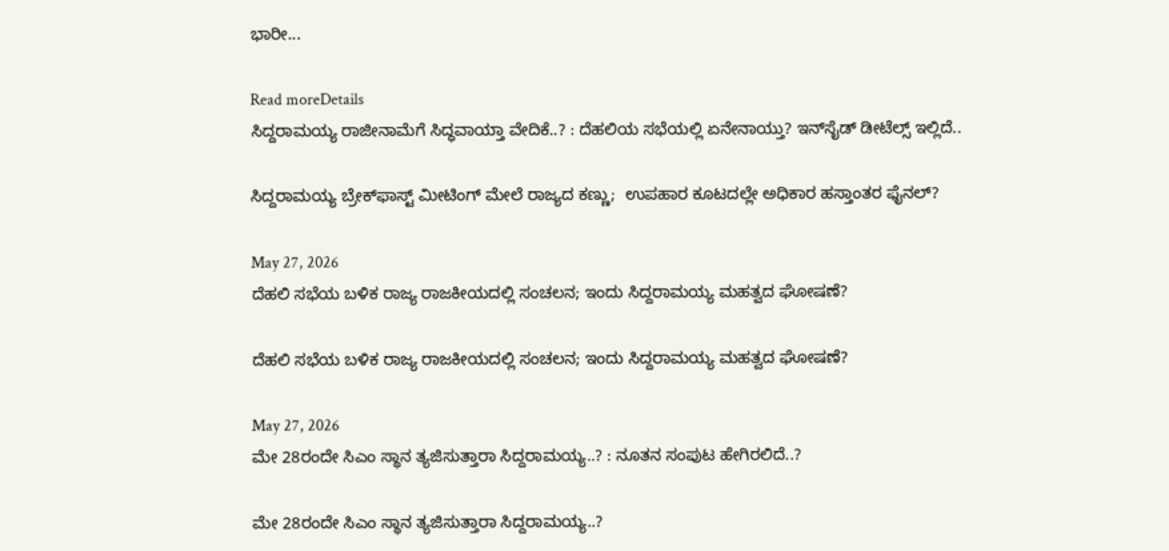ಭಾರೀ...

Read moreDetails
ಸಿದ್ದರಾಮಯ್ಯ ರಾಜೀನಾಮೆಗೆ ಸಿದ್ಧವಾಯ್ತಾ ವೇದಿಕೆ..? : ದೆಹಲಿಯ ಸಭೆಯಲ್ಲಿ ಏನೇನಾಯ್ತು? ಇನ್‌ಸೈಡ್‌ ಡೀಟೆಲ್ಸ್‌ ಇಲ್ಲಿದೆ..

ಸಿದ್ದರಾಮಯ್ಯ ಬ್ರೇಕ್‌ಫಾಸ್ಟ್ ಮೀಟಿಂಗ್ ಮೇಲೆ ರಾಜ್ಯದ ಕಣ್ಣು;  ಉಪಹಾರ ಕೂಟದಲ್ಲೇ ಅಧಿಕಾರ ಹಸ್ತಾಂತರ ಫೈನಲ್?

May 27, 2026
ದೆಹಲಿ ಸಭೆಯ ಬಳಿಕ ರಾಜ್ಯ ರಾಜಕೀಯದಲ್ಲಿ ಸಂಚಲನ; ಇಂದು ಸಿದ್ದರಾಮಯ್ಯ ಮಹತ್ವದ ಘೋಷಣೆ?

ದೆಹಲಿ ಸಭೆಯ ಬಳಿಕ ರಾಜ್ಯ ರಾಜಕೀಯದಲ್ಲಿ ಸಂಚಲನ; ಇಂದು ಸಿದ್ದರಾಮಯ್ಯ ಮಹತ್ವದ ಘೋಷಣೆ?

May 27, 2026
ಮೇ 28ರಂದೇ ಸಿಎಂ ಸ್ಥಾನ ತ್ಯಜಿಸುತ್ತಾರಾ ಸಿದ್ದರಾಮಯ್ಯ..? : ನೂತನ ಸಂಪುಟ ಹೇಗಿರಲಿದೆ..?

ಮೇ 28ರಂದೇ ಸಿಎಂ ಸ್ಥಾನ ತ್ಯಜಿಸುತ್ತಾರಾ ಸಿದ್ದರಾಮಯ್ಯ..?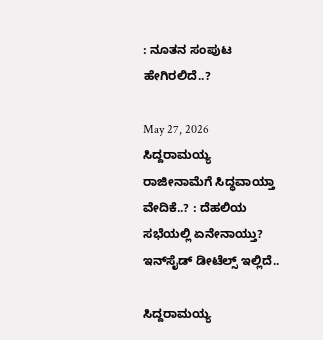: ನೂತನ ಸಂಪುಟ ಹೇಗಿರಲಿದೆ..?

May 27, 2026
ಸಿದ್ದರಾಮಯ್ಯ ರಾಜೀನಾಮೆಗೆ ಸಿದ್ಧವಾಯ್ತಾ ವೇದಿಕೆ..? : ದೆಹಲಿಯ ಸಭೆಯಲ್ಲಿ ಏನೇನಾಯ್ತು? ಇನ್‌ಸೈಡ್‌ ಡೀಟೆಲ್ಸ್‌ ಇಲ್ಲಿದೆ..

ಸಿದ್ದರಾಮಯ್ಯ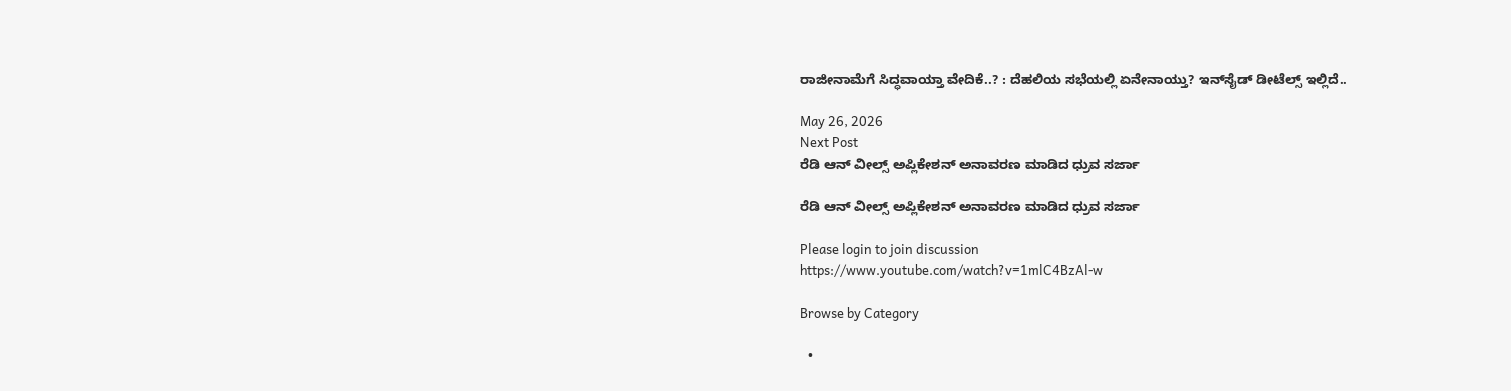ರಾಜೀನಾಮೆಗೆ ಸಿದ್ಧವಾಯ್ತಾ ವೇದಿಕೆ..? : ದೆಹಲಿಯ ಸಭೆಯಲ್ಲಿ ಏನೇನಾಯ್ತು? ಇನ್‌ಸೈಡ್‌ ಡೀಟೆಲ್ಸ್‌ ಇಲ್ಲಿದೆ..

May 26, 2026
Next Post
ರೆಡಿ ಆನ್ ವೀಲ್ಸ್ ಅಪ್ಲಿಕೇಶನ್‌ ಅನಾವರಣ ಮಾಡಿದ ಧ್ರುವ ಸರ್ಜಾ

ರೆಡಿ ಆನ್ ವೀಲ್ಸ್ ಅಪ್ಲಿಕೇಶನ್‌ ಅನಾವರಣ ಮಾಡಿದ ಧ್ರುವ ಸರ್ಜಾ

Please login to join discussion
https://www.youtube.com/watch?v=1mlC4BzAl-w

Browse by Category

  •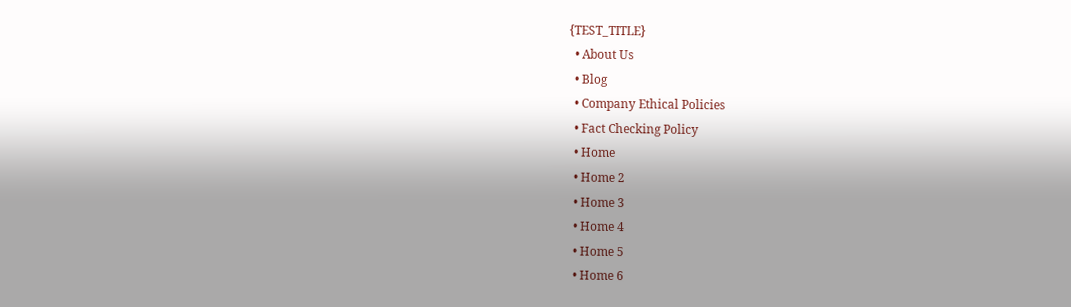{TEST_TITLE}
  • About Us
  • Blog
  • Company Ethical Policies
  • Fact Checking Policy
  • Home
  • Home 2
  • Home 3
  • Home 4
  • Home 5
  • Home 6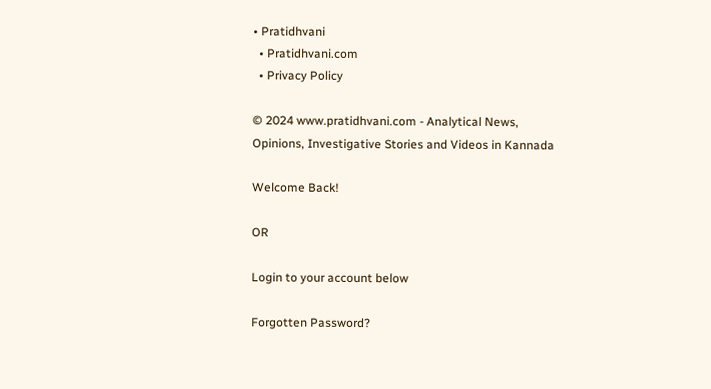• Pratidhvani
  • Pratidhvani.com
  • Privacy Policy

© 2024 www.pratidhvani.com - Analytical News, Opinions, Investigative Stories and Videos in Kannada

Welcome Back!

OR

Login to your account below

Forgotten Password?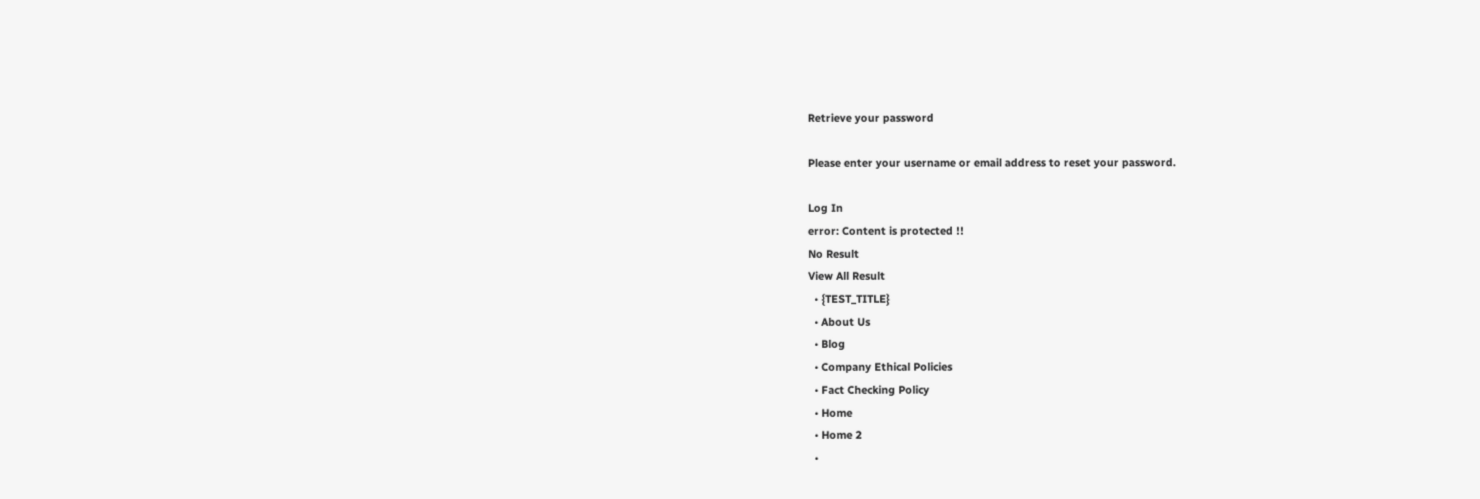Retrieve your password

Please enter your username or email address to reset your password.

Log In
error: Content is protected !!
No Result
View All Result
  • {TEST_TITLE}
  • About Us
  • Blog
  • Company Ethical Policies
  • Fact Checking Policy
  • Home
  • Home 2
  •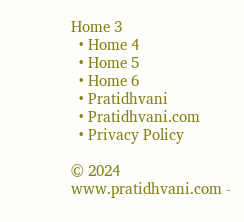Home 3
  • Home 4
  • Home 5
  • Home 6
  • Pratidhvani
  • Pratidhvani.com
  • Privacy Policy

© 2024 www.pratidhvani.com -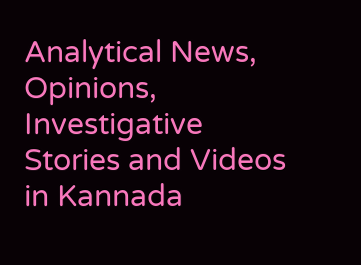Analytical News, Opinions, Investigative Stories and Videos in Kannada